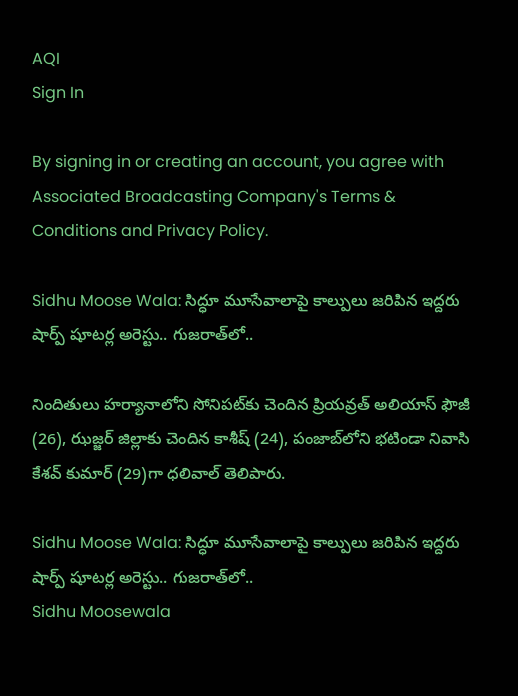AQI
Sign In

By signing in or creating an account, you agree with Associated Broadcasting Company's Terms & Conditions and Privacy Policy.

Sidhu Moose Wala: సిద్ధూ మూసేవాలాపై కాల్పులు జరిపిన ఇద్దరు షార్ప్ షూటర్ల అరెస్టు.. గుజరాత్‌లో..

నిందితులు హర్యానాలోని సోనిపట్‌కు చెందిన ప్రియవ్రత్ అలియాస్ ఫౌజీ (26), ఝజ్జర్ జిల్లాకు చెందిన కాశీష్ (24), పంజాబ్‌లోని భటిండా నివాసి కేశవ్ కుమార్ (29)గా ధలివాల్ తెలిపారు.

Sidhu Moose Wala: సిద్ధూ మూసేవాలాపై కాల్పులు జరిపిన ఇద్దరు షార్ప్ షూటర్ల అరెస్టు.. గుజరాత్‌లో..
Sidhu Moosewala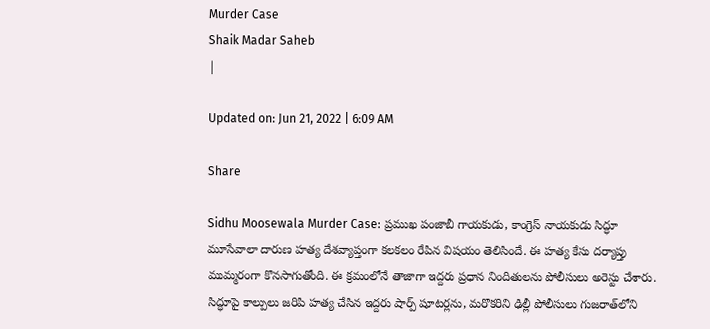Murder Case
Shaik Madar Saheb
|

Updated on: Jun 21, 2022 | 6:09 AM

Share

Sidhu Moosewala Murder Case: ప్రముఖ పంజాబీ గాయకుడు, కాంగ్రెస్ నాయకుడు సిద్ధూ మూసేవాలా దారుణ హత్య దేశవ్యాప్తంగా కలకలం రేపిన విషయం తెలిసిందే. ఈ హత్య కేసు దర్యాప్తు ముమ్మరంగా కొనసాగుతోంది. ఈ క్రమంలోనే తాజాగా ఇద్దరు ప్రధాన నిందితులను పోలీసులు అరెస్టు చేశారు. సిద్ధూపై కాల్పులు జరిపి హత్య చేసిన ఇద్దరు షార్ప్ షూటర్లను, మరొకరిని ఢిల్లీ పోలీసులు గుజరాత్‌లోని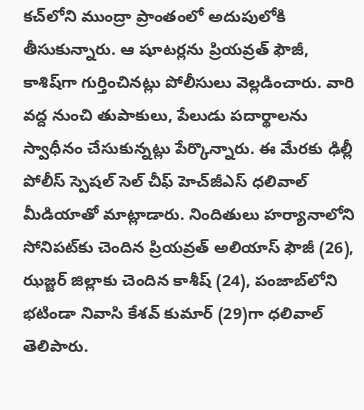కచ్‌లోని ముంద్రా ప్రాంతంలో అదుపులోకి తీసుకున్నారు. ఆ షూటర్లను ప్రియవ్రత్‌ ఫౌజీ, కాశిష్‌గా గుర్తించినట్లు పోలీసులు వెల్లడించారు. వారి వద్ద నుంచి తుపాకులు, పేలుడు పదార్థాలను స్వాధీనం చేసుకున్నట్లు పేర్కొన్నారు. ఈ మేరకు ఢిల్లీ పోలీస్ స్పెషల్ సెల్ చీఫ్ హెచ్‌జీఎస్ ధలివాల్ మీడియాతో మాట్లాడారు. నిందితులు హర్యానాలోని సోనిపట్‌కు చెందిన ప్రియవ్రత్ అలియాస్ ఫౌజీ (26), ఝజ్జర్ జిల్లాకు చెందిన కాశీష్ (24), పంజాబ్‌లోని భటిండా నివాసి కేశవ్ కుమార్ (29)గా ధలివాల్ తెలిపారు.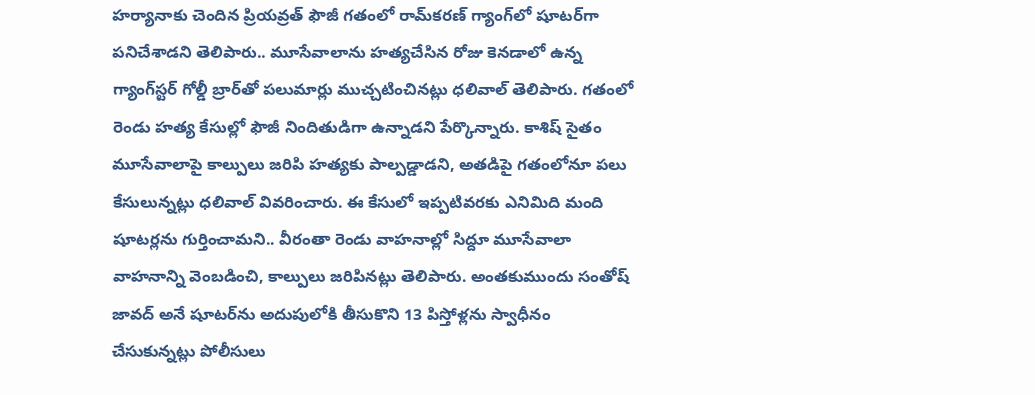హర్యానాకు చెందిన ప్రియవ్రత్‌ ఫౌజీ గతంలో రామ్‌కరణ్‌ గ్యాంగ్‌లో షూటర్‌గా పనిచేశాడని తెలిపారు.. మూసేవాలాను హత్యచేసిన రోజు కెనడాలో ఉన్న గ్యాంగ్‌స్టర్‌ గోల్డీ బ్రార్‌తో పలుమార్లు ముచ్చటించినట్లు ధలివాల్ తెలిపారు. గతంలో రెండు హత్య కేసుల్లో ఫౌజీ నిందితుడిగా ఉన్నాడని పేర్కొన్నారు. కాశిష్‌ సైతం మూసేవాలాపై కాల్పులు జరిపి హత్యకు పాల్పడ్డాడని, అతడిపై గతంలోనూ పలు కేసులున్నట్లు ధలివాల్‌ వివరించారు. ఈ కేసులో ఇప్పటివరకు ఎనిమిది మంది షూటర్లను గుర్తించామని.. వీరంతా రెండు వాహనాల్లో సిద్దూ మూసేవాలా వాహనాన్ని వెంబడించి, కాల్పులు జరిపినట్లు తెలిపారు. అంతకుముందు సంతోష్‌ జావద్‌ అనే షూటర్‌ను అదుపులోకి తీసుకొని 13 పిస్తోళ్లను స్వాధీనం చేసుకున్నట్లు పోలీసులు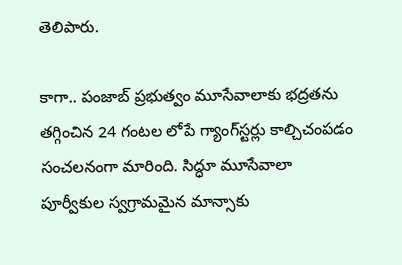తెలిపారు.

కాగా.. పంజాబ్ ప్రభుత్వం మూసేవాలాకు భద్రతను తగ్గించిన 24 గంటల లోపే గ్యాంగ్‌స్టర్లు కాల్చిచంపడం సంచలనంగా మారింది. సిద్ధూ మూసేవాలా పూర్వీకుల స్వగ్రామమైన మాన్సాకు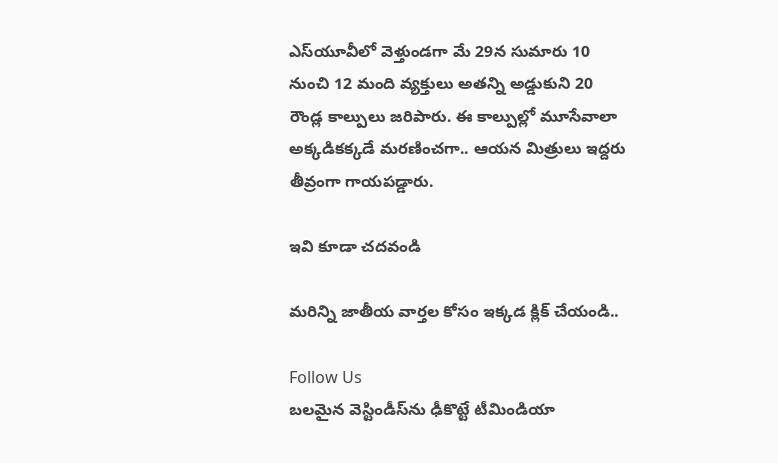ఎస్‌యూవీలో వెళ్తుండగా మే 29న సుమారు 10 నుంచి 12 మంది వ్యక్తులు అతన్ని అడ్డుకుని 20 రౌండ్ల కాల్పులు జరిపారు. ఈ కాల్పుల్లో మూసేవాలా అక్కడికక్కడే మరణించగా.. ఆయన మిత్రులు ఇద్దరు తీవ్రంగా గాయపడ్డారు.

ఇవి కూడా చదవండి

మరిన్ని జాతీయ వార్తల కోసం ఇక్కడ క్లిక్ చేయండి..

Follow Us
బలమైన వెస్టిండీస్‌ను ఢీకొట్టే టీమిండియా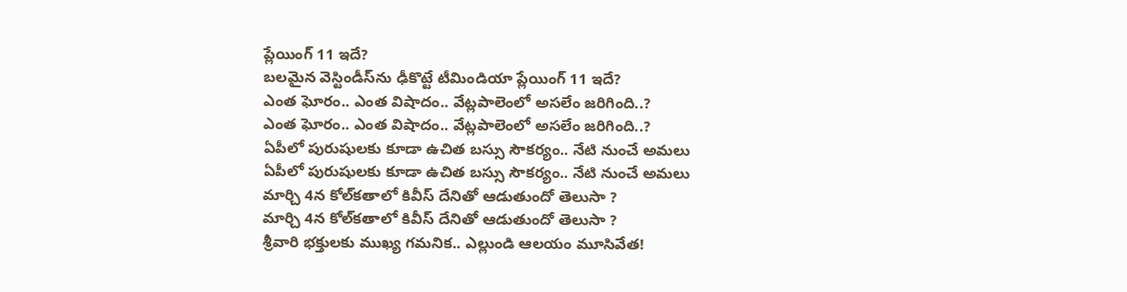ప్లేయింగ్ 11 ఇదే?
బలమైన వెస్టిండీస్‌ను ఢీకొట్టే టీమిండియా ప్లేయింగ్ 11 ఇదే?
ఎంత ఘోరం.. ఎంత విషాదం.. వేట్లపాలెంలో అసలేం జరిగింది..?
ఎంత ఘోరం.. ఎంత విషాదం.. వేట్లపాలెంలో అసలేం జరిగింది..?
ఏపీలో పురుషులకు కూడా ఉచిత బస్సు సౌకర్యం.. నేటి నుంచే అమలు
ఏపీలో పురుషులకు కూడా ఉచిత బస్సు సౌకర్యం.. నేటి నుంచే అమలు
మార్చి 4న కోల్‌కతాలో కివీస్ దేనితో ఆడుతుందో తెలుసా ?
మార్చి 4న కోల్‌కతాలో కివీస్ దేనితో ఆడుతుందో తెలుసా ?
శ్రీవారి భక్తులకు ముఖ్య గమనిక.. ఎల్లుండి ఆలయం మూసివేత!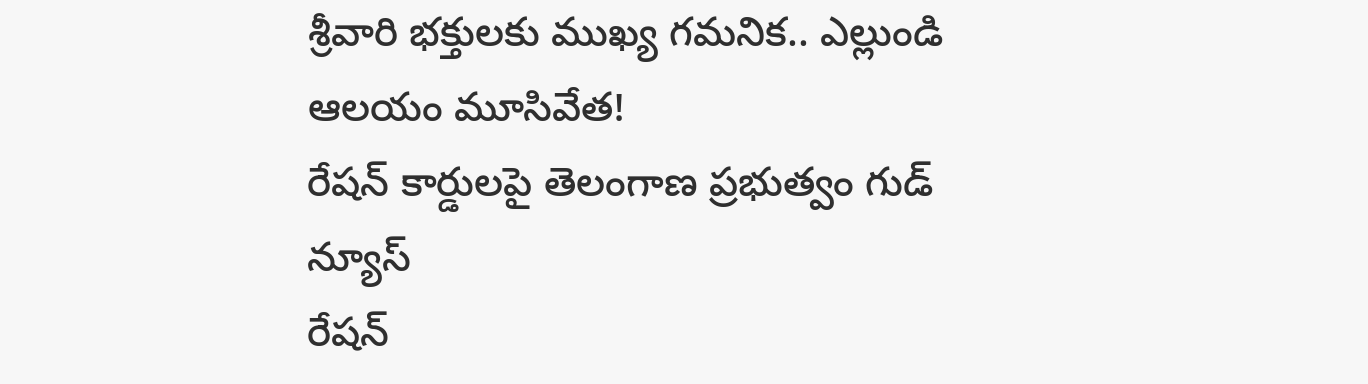శ్రీవారి భక్తులకు ముఖ్య గమనిక.. ఎల్లుండి ఆలయం మూసివేత!
రేషన్ కార్డులపై తెలంగాణ ప్రభుత్వం గుడ్ న్యూస్
రేషన్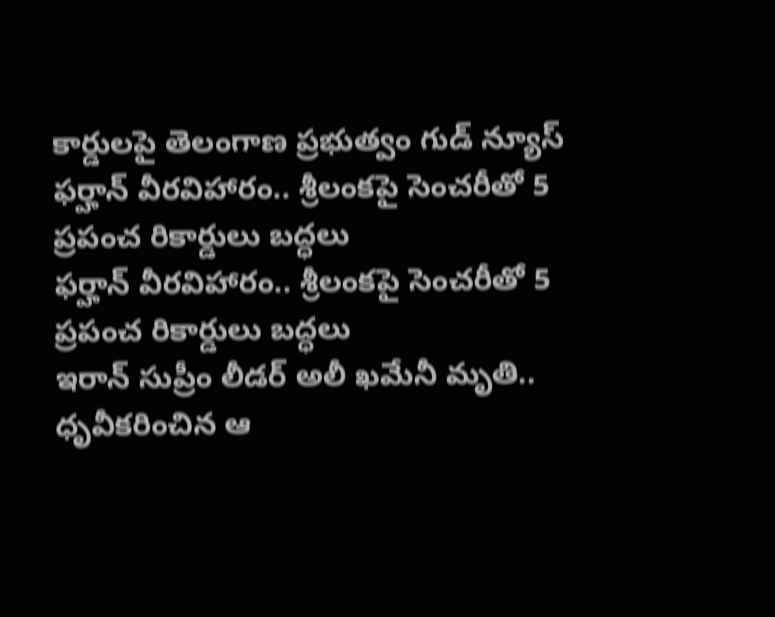కార్డులపై తెలంగాణ ప్రభుత్వం గుడ్ న్యూస్
ఫర్హాన్ వీరవిహారం.. శ్రీలంకపై సెంచరీతో 5 ప్రపంచ రికార్డులు బద్ధలు
ఫర్హాన్ వీరవిహారం.. శ్రీలంకపై సెంచరీతో 5 ప్రపంచ రికార్డులు బద్ధలు
ఇరాన్ సుప్రీం లీడర్ అలీ ఖమేనీ మృతి.. ధృవీకరించిన ఆ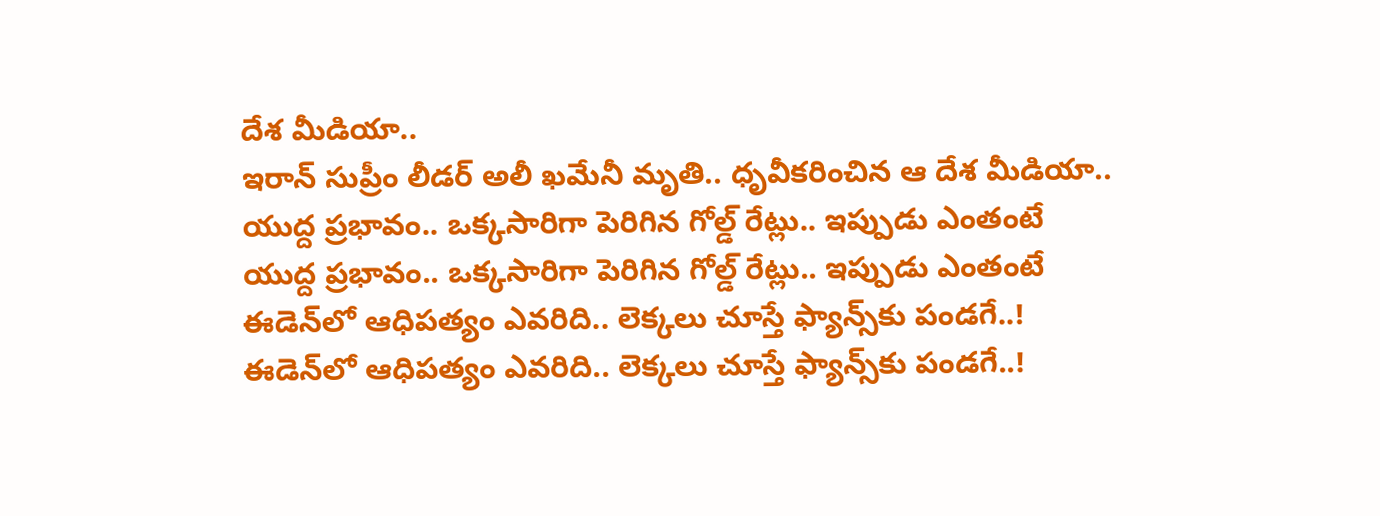దేశ మీడియా..
ఇరాన్ సుప్రీం లీడర్ అలీ ఖమేనీ మృతి.. ధృవీకరించిన ఆ దేశ మీడియా..
యుద్ద ప్రభావం.. ఒక్కసారిగా పెరిగిన గోల్డ్ రేట్లు.. ఇప్పుడు ఎంతంటే
యుద్ద ప్రభావం.. ఒక్కసారిగా పెరిగిన గోల్డ్ రేట్లు.. ఇప్పుడు ఎంతంటే
ఈడెన్‌లో ఆధిపత్యం ఎవరిది.. లెక్కలు చూస్తే ఫ్యాన్స్‌కు పండగే..!
ఈడెన్‌లో ఆధిపత్యం ఎవరిది.. లెక్కలు చూస్తే ఫ్యాన్స్‌కు పండగే..!